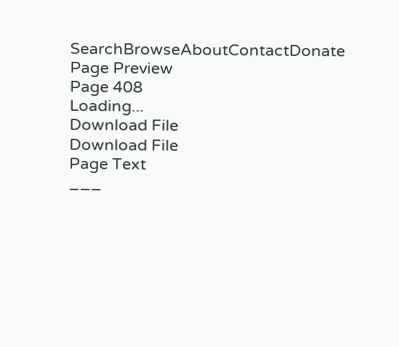SearchBrowseAboutContactDonate
Page Preview
Page 408
Loading...
Download File
Download File
Page Text
___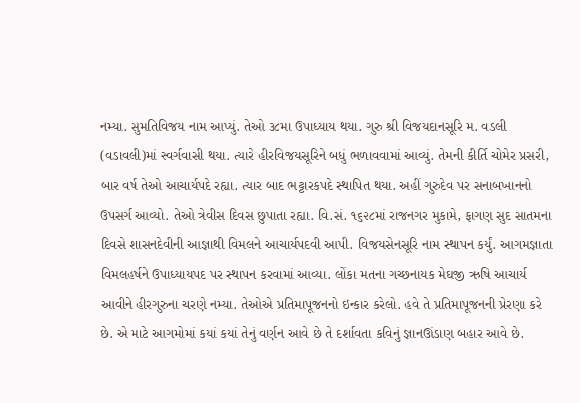નમ્યા. સુમતિવિજય નામ આપ્યું. તેઓ ૩૮મા ઉપાધ્યાય થયા. ગુરુ શ્રી વિજયદાનસૂરિ મ. વડલી (વડાવલી)માં સ્વર્ગવાસી થયા. ત્યારે હીરવિજયસૂરિને બધું ભળાવવામાં આવ્યું. તેમની કીર્તિ ચોમેર પ્રસરી, બાર વર્ષ તેઓ આચાર્યપદે રહ્યા. ત્યાર બાદ ભટ્ટારકપદે સ્થાપિત થયા. અહીં ગુરુદેવ પર સનાબખાનનો ઉપસર્ગ આવ્યો. તેઓ ત્રેવીસ દિવસ છુપાતા રહ્યા. વિ.સં. ૧૬૨૮માં રાજનગર મુકામે, ફાગણ સુદ સાતમના દિવસે શાસનદેવીની આજ્ઞાથી વિમલને આચાર્યપદવી આપી. વિજયસેનસૂરિ નામ સ્થાપન કર્યું. આગમજ્ઞાતા વિમલહર્ષને ઉપાધ્યાયપદ પર સ્થાપન કરવામાં આવ્યા. લોંકા મતના ગચ્છનાયક મેઘજી ઋષિ આચાર્ય આવીને હીરગુરુના ચરણે નમ્યા. તેઓએ પ્રતિમાપૂજનનો ઇન્કાર કરેલો. હવે તે પ્રતિમાપૂજનની પ્રેરણા કરે છે. એ માટે આગમોમાં કયાં કયાં તેનું વર્ણન આવે છે તે દર્શાવતા કવિનું જ્ઞાનઊંડાણ બહાર આવે છે.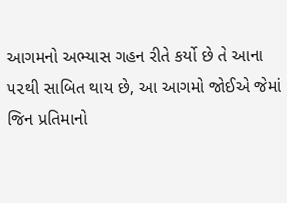આગમનો અભ્યાસ ગહન રીતે કર્યો છે તે આના ૫૨થી સાબિત થાય છે, આ આગમો જોઈએ જેમાં જિન પ્રતિમાનો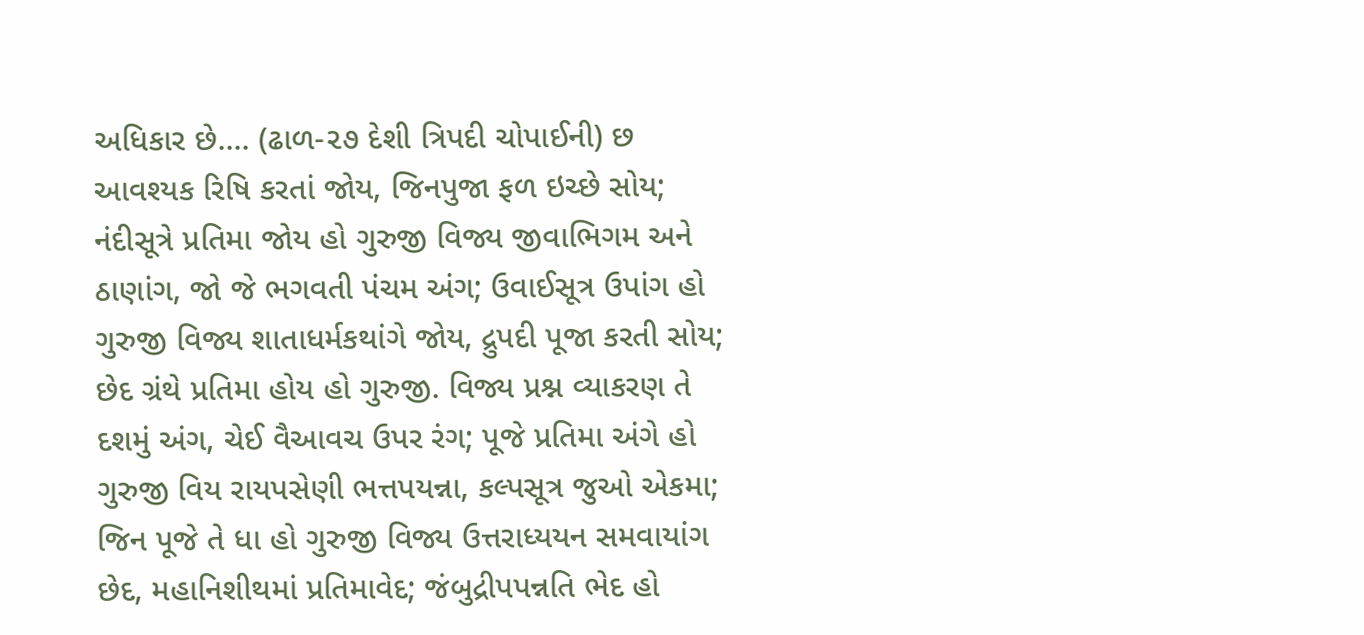અધિકાર છે.... (ઢાળ-૨૭ દેશી ત્રિપદી ચોપાઈની) છ આવશ્યક રિષિ કરતાં જોય, જિનપુજા ફળ ઇચ્છે સોય; નંદીસૂત્રે પ્રતિમા જોય હો ગુરુજી વિજ્ય જીવાભિગમ અને ઠાણાંગ, જો જે ભગવતી પંચમ અંગ; ઉવાઈસૂત્ર ઉપાંગ હો ગુરુજી વિજ્ય શાતાધર્મકથાંગે જોય, દ્રુપદી પૂજા કરતી સોય; છેદ ગ્રંથે પ્રતિમા હોય હો ગુરુજી. વિજ્ય પ્રશ્ન વ્યાકરણ તે દશમું અંગ, ચેઈ વૈઆવચ ઉપર રંગ; પૂજે પ્રતિમા અંગે હો ગુરુજી વિય રાયપસેણી ભત્તપયન્ના, કલ્પસૂત્ર જુઓ એકમા; જિન પૂજે તે ધા હો ગુરુજી વિજ્ય ઉત્તરાધ્યયન સમવાયાંગ છેદ, મહાનિશીથમાં પ્રતિમાવેદ; જંબુદ્રીપપન્નતિ ભેદ હો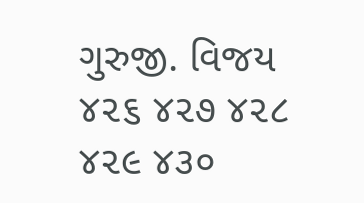ગુરુજી. વિજય ૪૨૬ ૪૨૭ ૪૨૮ ૪૨૯ ૪૩૦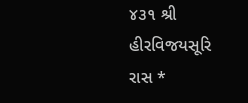૪૩૧ શ્રી હીરવિજયસૂરિ રાસ *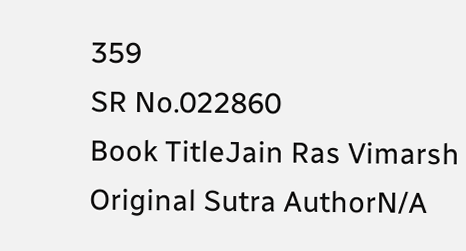359
SR No.022860
Book TitleJain Ras Vimarsh
Original Sutra AuthorN/A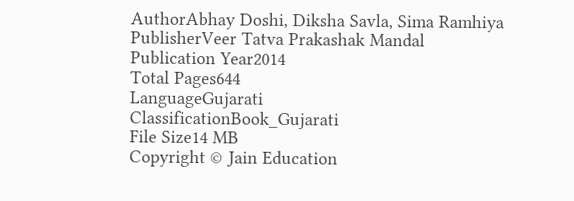AuthorAbhay Doshi, Diksha Savla, Sima Ramhiya
PublisherVeer Tatva Prakashak Mandal
Publication Year2014
Total Pages644
LanguageGujarati
ClassificationBook_Gujarati
File Size14 MB
Copyright © Jain Education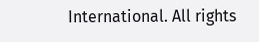International. All rights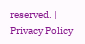reserved. | Privacy Policy